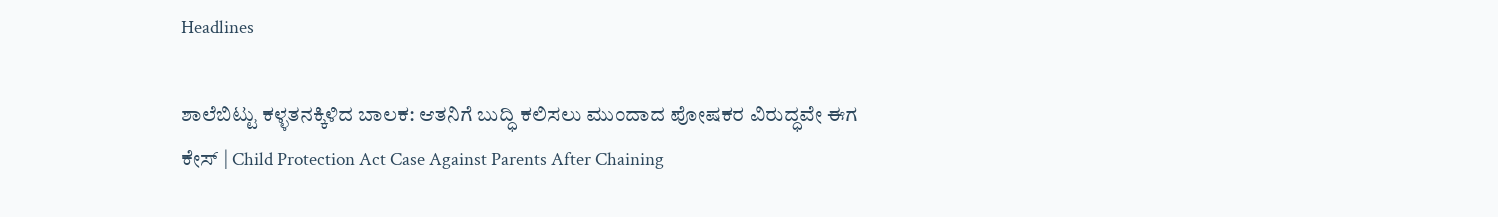Headlines

ಶಾಲೆಬಿಟ್ಟು ಕಳ್ಳತನಕ್ಕಿಳಿದ ಬಾಲಕ: ಆತನಿಗೆ ಬುದ್ಧಿ ಕಲಿಸಲು ಮುಂದಾದ ಪೋಷಕರ ವಿರುದ್ಧವೇ ಈಗ ಕೇಸ್ | Child Protection Act Case Against Parents After Chaining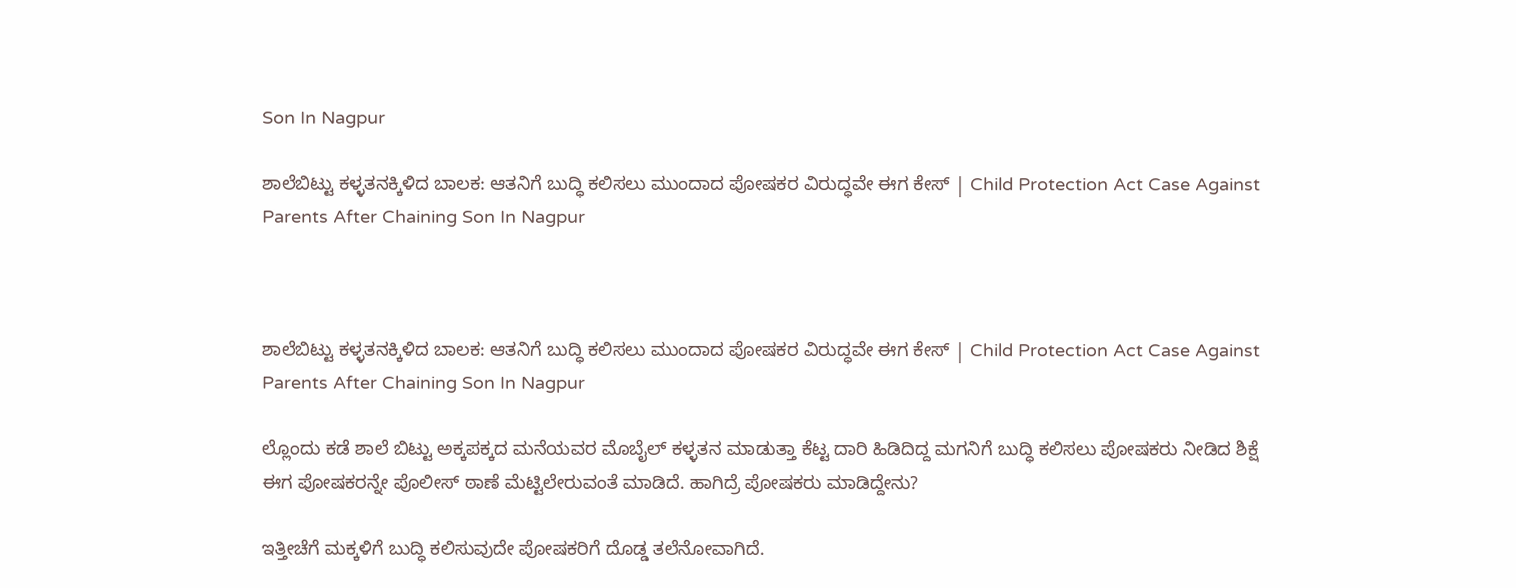Son In Nagpur

ಶಾಲೆಬಿಟ್ಟು ಕಳ್ಳತನಕ್ಕಿಳಿದ ಬಾಲಕ: ಆತನಿಗೆ ಬುದ್ಧಿ ಕಲಿಸಲು ಮುಂದಾದ ಪೋಷಕರ ವಿರುದ್ಧವೇ ಈಗ ಕೇಸ್ | Child Protection Act Case Against Parents After Chaining Son In Nagpur



ಶಾಲೆಬಿಟ್ಟು ಕಳ್ಳತನಕ್ಕಿಳಿದ ಬಾಲಕ: ಆತನಿಗೆ ಬುದ್ಧಿ ಕಲಿಸಲು ಮುಂದಾದ ಪೋಷಕರ ವಿರುದ್ಧವೇ ಈಗ ಕೇಸ್ | Child Protection Act Case Against Parents After Chaining Son In Nagpur

ಲ್ಲೊಂದು ಕಡೆ ಶಾಲೆ ಬಿಟ್ಟು ಅಕ್ಕಪಕ್ಕದ ಮನೆಯವರ ಮೊಬೈಲ್ ಕಳ್ಳತನ ಮಾಡುತ್ತಾ ಕೆಟ್ಟ ದಾರಿ ಹಿಡಿದಿದ್ದ ಮಗನಿಗೆ ಬುದ್ಧಿ ಕಲಿಸಲು ಪೋಷಕರು ನೀಡಿದ ಶಿಕ್ಷೆ ಈಗ ಪೋಷಕರನ್ನೇ ಪೊಲೀಸ್ ಠಾಣೆ ಮೆಟ್ಟಿಲೇರುವಂತೆ ಮಾಡಿದೆ. ಹಾಗಿದ್ರೆ ಪೋಷಕರು ಮಾಡಿದ್ದೇನು?

ಇತ್ತೀಚೆಗೆ ಮಕ್ಕಳಿಗೆ ಬುದ್ಧಿ ಕಲಿಸುವುದೇ ಪೋಷಕರಿಗೆ ದೊಡ್ಡ ತಲೆನೋವಾಗಿದೆ.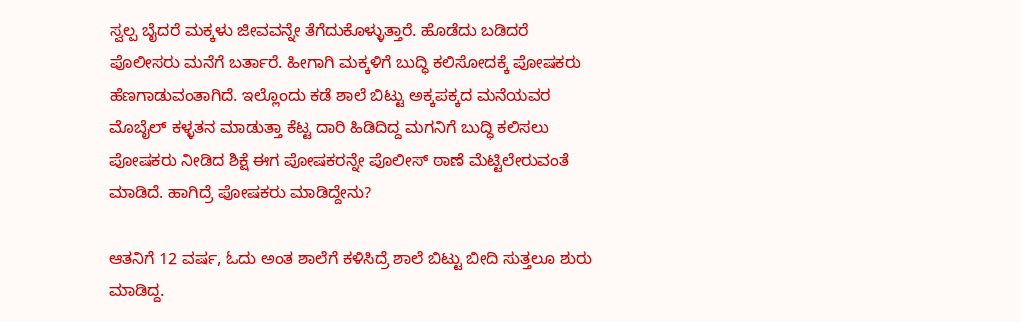ಸ್ವಲ್ಪ ಬೈದರೆ ಮಕ್ಕಳು ಜೀವವನ್ನೇ ತೆಗೆದುಕೊಳ್ಳುತ್ತಾರೆ. ಹೊಡೆದು ಬಡಿದರೆ ಪೊಲೀಸರು ಮನೆಗೆ ಬರ್ತಾರೆ. ಹೀಗಾಗಿ ಮಕ್ಕಳಿಗೆ ಬುದ್ಧಿ ಕಲಿಸೋದಕ್ಕೆ ಪೋಷಕರು ಹೆಣಗಾಡುವಂತಾಗಿದೆ. ಇಲ್ಲೊಂದು ಕಡೆ ಶಾಲೆ ಬಿಟ್ಟು ಅಕ್ಕಪಕ್ಕದ ಮನೆಯವರ ಮೊಬೈಲ್ ಕಳ್ಳತನ ಮಾಡುತ್ತಾ ಕೆಟ್ಟ ದಾರಿ ಹಿಡಿದಿದ್ದ ಮಗನಿಗೆ ಬುದ್ಧಿ ಕಲಿಸಲು ಪೋಷಕರು ನೀಡಿದ ಶಿಕ್ಷೆ ಈಗ ಪೋಷಕರನ್ನೇ ಪೊಲೀಸ್ ಠಾಣೆ ಮೆಟ್ಟಿಲೇರುವಂತೆ ಮಾಡಿದೆ. ಹಾಗಿದ್ರೆ ಪೋಷಕರು ಮಾಡಿದ್ದೇನು?

ಆತನಿಗೆ 12 ವರ್ಷ, ಓದು ಅಂತ ಶಾಲೆಗೆ ಕಳಿಸಿದ್ರೆ ಶಾಲೆ ಬಿಟ್ಟು ಬೀದಿ ಸುತ್ತಲೂ ಶುರು ಮಾಡಿದ್ದ.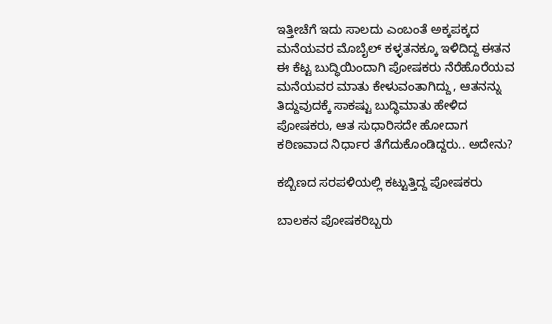ಇತ್ತೀಚೆಗೆ ಇದು ಸಾಲದು ಎಂಬಂತೆ ಅಕ್ಕಪಕ್ಕದ ಮನೆಯವರ ಮೊಬೈಲ್ ಕಳ್ಳತನಕ್ಕೂ ಇಳಿದಿದ್ದ ಈತನ ಈ ಕೆಟ್ಟ ಬುದ್ಧಿಯಿಂದಾಗಿ ಪೋಷಕರು ನೆರೆಹೊರೆಯವ ಮನೆಯವರ ಮಾತು ಕೇಳುವಂತಾಗಿದ್ದು, ಆತನನ್ನು ತಿದ್ದುವುದಕ್ಕೆ ಸಾಕಷ್ಟು ಬುದ್ಧಿಮಾತು ಹೇಳಿದ ಪೋಷಕರು, ಆತ ಸುಧಾರಿಸದೇ ಹೋದಾಗ ಕಠಿಣವಾದ ನಿರ್ಧಾರ ತೆಗೆದುಕೊಂಡಿದ್ದರು.. ಅದೇನು?

ಕಬ್ಬಿಣದ ಸರಪಳಿಯಲ್ಲಿ ಕಟ್ಟುತ್ತಿದ್ದ ಪೋಷಕರು

ಬಾಲಕನ ಪೋಷಕರಿಬ್ಬರು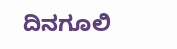ದಿನಗೂಲಿ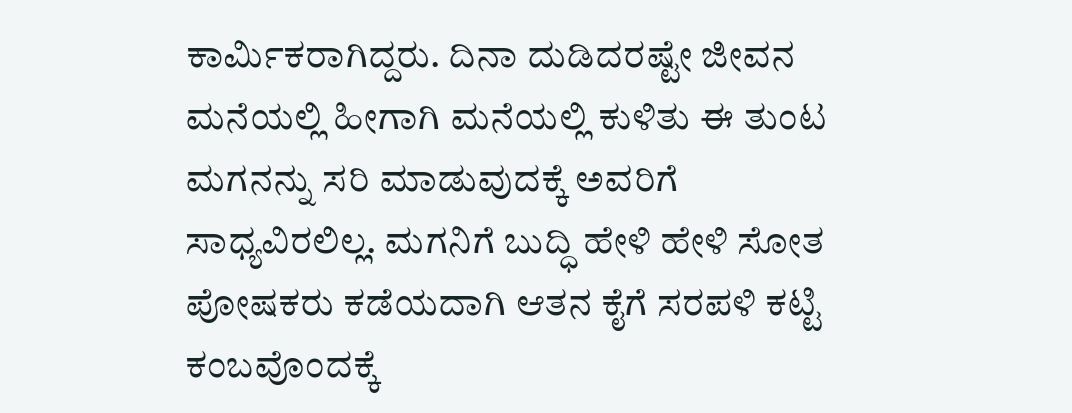ಕಾರ್ಮಿಕರಾಗಿದ್ದರು. ದಿನಾ ದುಡಿದರಷ್ಟೇ ಜೀವನ ಮನೆಯಲ್ಲಿ ಹೀಗಾಗಿ ಮನೆಯಲ್ಲಿ ಕುಳಿತು ಈ ತುಂಟ ಮಗನನ್ನು ಸರಿ ಮಾಡುವುದಕ್ಕೆ ಅವರಿಗೆ ಸಾಧ್ಯವಿರಲಿಲ್ಲ. ಮಗನಿಗೆ ಬುದ್ಧಿ ಹೇಳಿ ಹೇಳಿ ಸೋತ ಪೋಷಕರು ಕಡೆಯದಾಗಿ ಆತನ ಕೈಗೆ ಸರಪಳಿ ಕಟ್ಟಿ ಕಂಬವೊಂದಕ್ಕೆ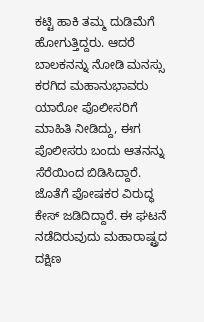ಕಟ್ಟಿ ಹಾಕಿ ತಮ್ಮ ದುಡಿಮೆಗೆ ಹೋಗುತ್ತಿದ್ದರು. ಆದರೆ ಬಾಲಕನನ್ನು ನೋಡಿ ಮನಸ್ಸು ಕರಗಿದ ಮಹಾನುಭಾವರು ಯಾರೋ ಪೊಲೀಸರಿಗೆ ಮಾಹಿತಿ ನೀಡಿದ್ದು, ಈಗ ಪೊಲೀಸರು ಬಂದು ಆತನನ್ನು ಸೆರೆಯಿಂದ ಬಿಡಿಸಿದ್ದಾರೆ. ಜೊತೆಗೆ ಪೋಷಕರ ವಿರುದ್ಧ ಕೇಸ್ ಜಡಿದಿದ್ದಾರೆ. ಈ ಘಟನೆ ನಡೆದಿರುವುದು ಮಹಾರಾಷ್ಟ್ರದ ದಕ್ಷಿಣ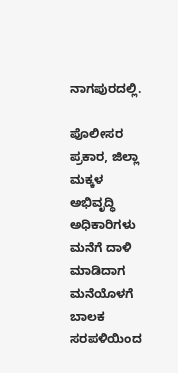ನಾಗಪುರದಲ್ಲಿ.

ಪೊಲೀಸರ ಪ್ರಕಾರ, ಜಿಲ್ಲಾ ಮಕ್ಕಳ ಅಭಿವೃದ್ಧಿ ಅಧಿಕಾರಿಗಳು ಮನೆಗೆ ದಾಳಿ ಮಾಡಿದಾಗ ಮನೆಯೊಳಗೆ ಬಾಲಕ ಸರಪಳಿಯಿಂದ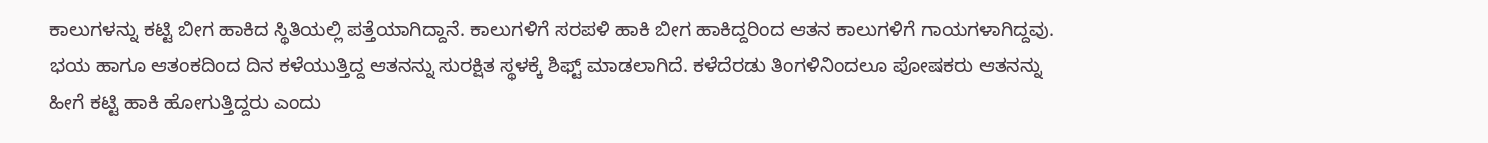ಕಾಲುಗಳನ್ನು ಕಟ್ಟಿ ಬೀಗ ಹಾಕಿದ ಸ್ಥಿತಿಯಲ್ಲಿ ಪತ್ತೆಯಾಗಿದ್ದಾನೆ. ಕಾಲುಗಳಿಗೆ ಸರಪಳಿ ಹಾಕಿ ಬೀಗ ಹಾಕಿದ್ದರಿಂದ ಆತನ ಕಾಲುಗಳಿಗೆ ಗಾಯಗಳಾಗಿದ್ದವು. ಭಯ ಹಾಗೂ ಆತಂಕದಿಂದ ದಿನ ಕಳೆಯುತ್ತಿದ್ದ ಆತನನ್ನು ಸುರಕ್ಷಿತ ಸ್ಥಳಕ್ಕೆ ಶಿಫ್ಟ್ ಮಾಡಲಾಗಿದೆ. ಕಳೆದೆರಡು ತಿಂಗಳಿನಿಂದಲೂ ಪೋಷಕರು ಆತನನ್ನು ಹೀಗೆ ಕಟ್ಟಿ ಹಾಕಿ ಹೋಗುತ್ತಿದ್ದರು ಎಂದು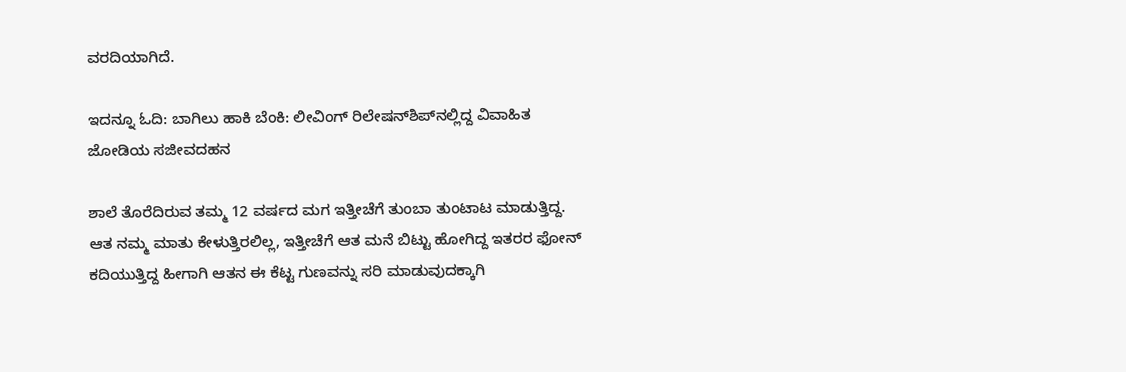ವರದಿಯಾಗಿದೆ.

ಇದನ್ನೂ ಓದಿ: ಬಾಗಿಲು ಹಾಕಿ ಬೆಂಕಿ: ಲೀವಿಂಗ್ ರಿಲೇಷನ್‌ಶಿಪ್‌ನಲ್ಲಿದ್ದ ವಿವಾಹಿತ ಜೋಡಿಯ ಸಜೀವದಹನ

ಶಾಲೆ ತೊರೆದಿರುವ ತಮ್ಮ 12 ವರ್ಷದ ಮಗ ಇತ್ತೀಚೆಗೆ ತುಂಬಾ ತುಂಟಾಟ ಮಾಡುತ್ತಿದ್ದ. ಆತ ನಮ್ಮ ಮಾತು ಕೇಳುತ್ತಿರಲಿಲ್ಲ, ಇತ್ತೀಚೆಗೆ ಆತ ಮನೆ ಬಿಟ್ಟು ಹೋಗಿದ್ದ ಇತರರ ಫೋನ್ ಕದಿಯುತ್ತಿದ್ದ ಹೀಗಾಗಿ ಆತನ ಈ ಕೆಟ್ಟ ಗುಣವನ್ನು ಸರಿ ಮಾಡುವುದಕ್ಕಾಗಿ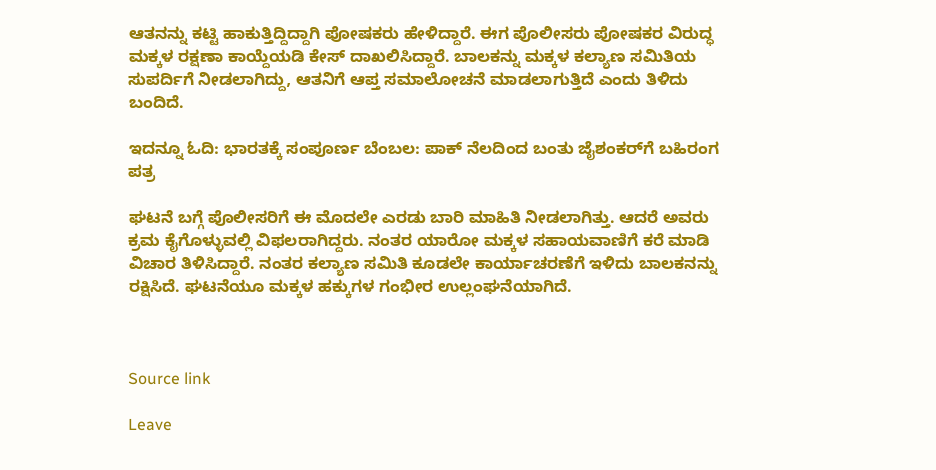ಆತನನ್ನು ಕಟ್ಟಿ ಹಾಕುತ್ತಿದ್ದಿದ್ದಾಗಿ ಪೋಷಕರು ಹೇಳಿದ್ದಾರೆ. ಈಗ ಪೊಲೀಸರು ಪೋಷಕರ ವಿರುದ್ಧ ಮಕ್ಕಳ ರಕ್ಷಣಾ ಕಾಯ್ದೆಯಡಿ ಕೇಸ್ ದಾಖಲಿಸಿದ್ದಾರೆ. ಬಾಲಕನ್ನು ಮಕ್ಕಳ ಕಲ್ಯಾಣ ಸಮಿತಿಯ ಸುಪರ್ದಿಗೆ ನೀಡಲಾಗಿದ್ದು, ಆತನಿಗೆ ಆಪ್ತ ಸಮಾಲೋಚನೆ ಮಾಡಲಾಗುತ್ತಿದೆ ಎಂದು ತಿಳಿದು ಬಂದಿದೆ.

ಇದನ್ನೂ ಓದಿ: ಭಾರತಕ್ಕೆ ಸಂಪೂರ್ಣ ಬೆಂಬಲ: ಪಾಕ್ ನೆಲದಿಂದ ಬಂತು ಜೈಶಂಕರ್‌ಗೆ ಬಹಿರಂಗ ಪತ್ರ

ಘಟನೆ ಬಗ್ಗೆ ಪೊಲೀಸರಿಗೆ ಈ ಮೊದಲೇ ಎರಡು ಬಾರಿ ಮಾಹಿತಿ ನೀಡಲಾಗಿತ್ತು. ಆದರೆ ಅವರು ಕ್ರಮ ಕೈಗೊಳ್ಳುವಲ್ಲಿ ವಿಫಲರಾಗಿದ್ದರು. ನಂತರ ಯಾರೋ ಮಕ್ಕಳ ಸಹಾಯವಾಣಿಗೆ ಕರೆ ಮಾಡಿ ವಿಚಾರ ತಿಳಿಸಿದ್ದಾರೆ. ನಂತರ ಕಲ್ಯಾಣ ಸಮಿತಿ ಕೂಡಲೇ ಕಾರ್ಯಾಚರಣೆಗೆ ಇಳಿದು ಬಾಲಕನನ್ನು ರಕ್ಷಿಸಿದೆ. ಘಟನೆಯೂ ಮಕ್ಕಳ ಹಕ್ಕುಗಳ ಗಂಭೀರ ಉಲ್ಲಂಘನೆಯಾಗಿದೆ.



Source link

Leave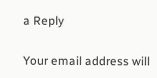a Reply

Your email address will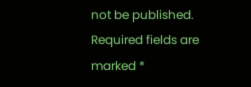not be published. Required fields are marked *